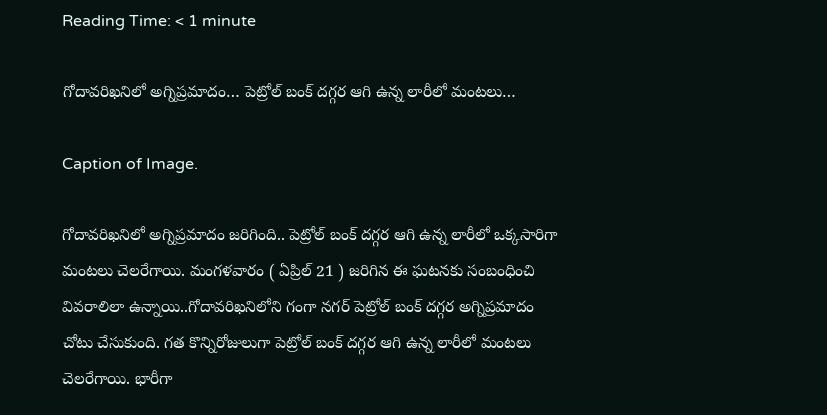Reading Time: < 1 minute

గోదావరిఖనిలో అగ్నిప్రమాదం… పెట్రోల్ బంక్ దగ్గర ఆగి ఉన్న లారీలో మంటలు…

Caption of Image.

గోదావరిఖనిలో అగ్నిప్రమాదం జరిగింది.. పెట్రోల్ బంక్ దగ్గర ఆగి ఉన్న లారీలో ఒక్కసారిగా మంటలు చెలరేగాయి. మంగళవారం ( ఏప్రిల్ 21 ) జరిగిన ఈ ఘటనకు సంబంధించి వివరాలిలా ఉన్నాయి..గోదావరిఖనిలోని గంగా నగర్ పెట్రోల్ బంక్ దగ్గర అగ్నిప్రమాదం చోటు చేసుకుంది. గత కొన్నిరోజులుగా పెట్రోల్ బంక్ దగ్గర ఆగి ఉన్న లారీలో మంటలు చెలరేగాయి. భారీగా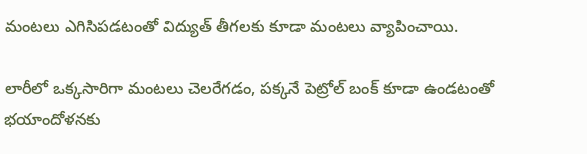మంటలు ఎగిసిపడటంతో విద్యుత్ తీగలకు కూడా మంటలు వ్యాపించాయి.

లారీలో ఒక్కసారిగా మంటలు చెలరేగడం, పక్కనే పెట్రోల్ బంక్ కూడా ఉండటంతో భయాందోళనకు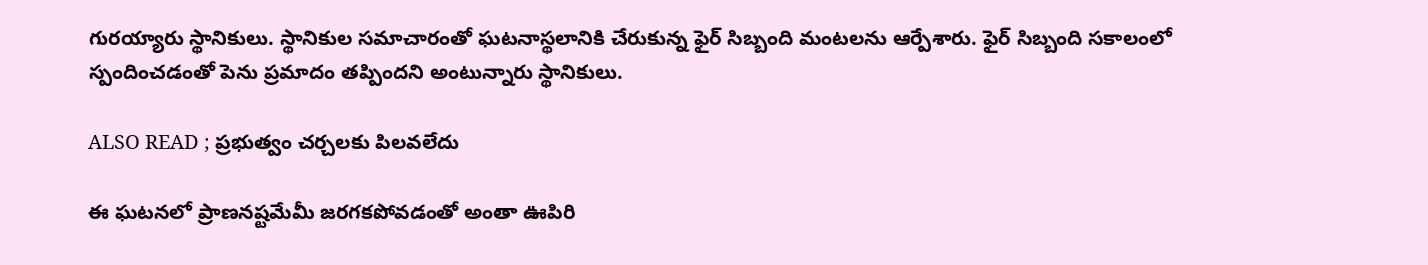గురయ్యారు స్థానికులు. స్థానికుల సమాచారంతో ఘటనాస్థలానికి చేరుకున్న ఫైర్ సిబ్బంది మంటలను ఆర్పేశారు. ఫైర్ సిబ్బంది సకాలంలో స్పందించడంతో పెను ప్రమాదం తప్పిందని అంటున్నారు స్థానికులు.

ALSO READ ; ప్రభుత్వం చర్చలకు పిలవలేదు

ఈ ఘటనలో ప్రాణనష్టమేమీ జరగకపోవడంతో అంతా ఊపిరి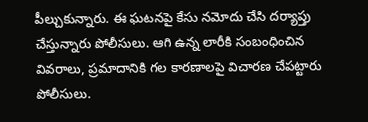పీల్చుకున్నారు. ఈ ఘటనపై కేసు నమోదు చేసి దర్యాప్తు చేస్తున్నారు పోలీసులు. ఆగి ఉన్న లారీకి సంబంధించిన వివరాలు, ప్రమాదానికి గల కారణాలపై విచారణ చేపట్టారు పోలీసులు.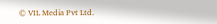© VIL Media Pvt Ltd.